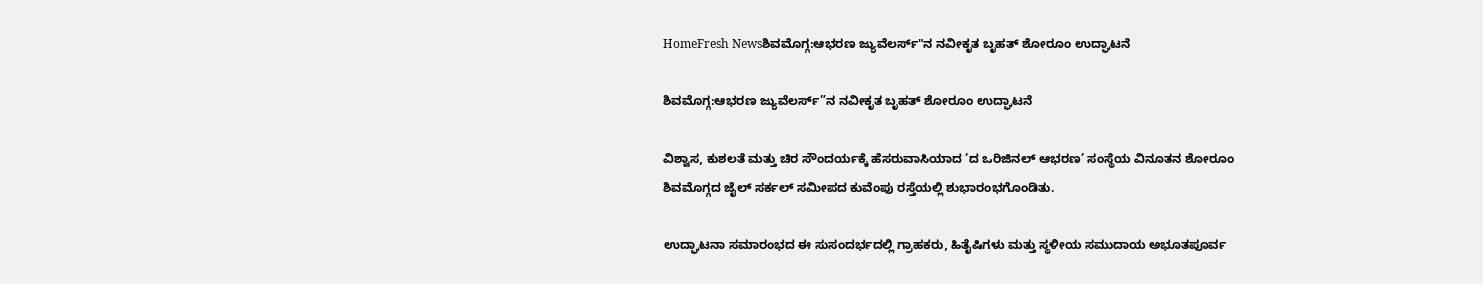HomeFresh Newsಶಿವಮೊಗ್ಗ:ಆಭರಣ ಜ್ಯುವೆಲರ್ಸ್"ನ ನವೀಕೃತ ಬೃಹತ್ ಶೋರೂಂ ಉದ್ಘಾಟನೆ

ಶಿವಮೊಗ್ಗ:ಆಭರಣ ಜ್ಯುವೆಲರ್ಸ್”ನ ನವೀಕೃತ ಬೃಹತ್ ಶೋರೂಂ ಉದ್ಘಾಟನೆ

ವಿಶ್ವಾಸ, ಕುಶಲತೆ ಮತ್ತು ಚಿರ ಸೌಂದರ್ಯಕ್ಕೆ ಹೆಸರುವಾಸಿಯಾದ ’ದ ಒರಿಜಿನಲ್ ಆಭರಣ’ ಸಂಸ್ಥೆಯ ವಿನೂತನ ಶೋರೂಂ ಶಿವಮೊಗ್ಗದ ಜೈಲ್ ಸರ್ಕಲ್ ಸಮೀಪದ ಕುವೆಂಪು ರಸ್ತೆಯಲ್ಲಿ ಶುಭಾರಂಭಗೊಂಡಿತು.

ಉದ್ಘಾಟನಾ ಸಮಾರಂಭದ ಈ ಸುಸಂದರ್ಭದಲ್ಲಿ ಗ್ರಾಹಕರು, ಹಿತೈಷಿಗಳು ಮತ್ತು ಸ್ಥಳೀಯ ಸಮುದಾಯ ಅಭೂತಪೂರ್ವ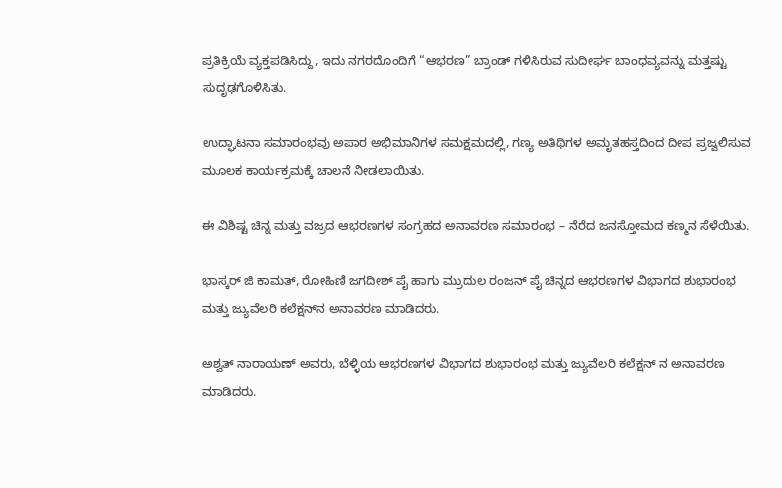ಪ್ರತಿಕ್ರಿಯೆ ವ್ಯಕ್ತಪಡಿಸಿದ್ದು, ಇದು ನಗರದೊಂದಿಗೆ “ಆಭರಣ” ಬ್ರಾಂಡ್ ಗಳಿಸಿರುವ ಸುದೀರ್ಘ ಬಾಂಧವ್ಯವನ್ನು ಮತ್ತಷ್ಟು ಸುದೃಢಗೊಳಿಸಿತು.

ಉದ್ಘಾಟನಾ ಸಮಾರಂಭವು ಅಪಾರ ಅಭಿಮಾನಿಗಳ ಸಮಕ್ಷಮದಲ್ಲಿ, ಗಣ್ಯ ಅತಿಥಿಗಳ ಅಮೃತಹಸ್ತದಿಂದ ದೀಪ ಪ್ರಜ್ವಲಿಸುವ ಮೂಲಕ ಕಾರ್ಯಕ್ರಮಕ್ಕೆ ಚಾಲನೆ ನೀಡಲಾಯಿತು.

ಈ ವಿಶಿಷ್ಟ ಚಿನ್ನ ಮತ್ತು ವಜ್ರದ ಆಭರಣಗಳ ಸಂಗ್ರಹದ ಅನಾವರಣ ಸಮಾರಂಭ – ನೆರೆದ ಜನಸ್ತೋಮದ ಕಣ್ಮನ ಸೆಳೆಯಿತು.

ಭಾಸ್ಕರ್ ಜಿ ಕಾಮತ್, ರೋಹಿಣಿ ಜಗದೀಶ್ ಪೈ ಹಾಗು ಮ್ರುದುಲ ರಂಜನ್ ಪೈ ಚಿನ್ನದ ಆಭರಣಗಳ ವಿಭಾಗದ ಶುಭಾರಂಭ ಮತ್ತು ಜ್ಯುವೆಲರಿ ಕಲೆಕ್ಷನ್‌ನ ಅನಾವರಣ ಮಾಡಿದರು.

ಅಶ್ವತ್ ನಾರಾಯಣ್ ಅವರು, ಬೆಳ್ಳಿಯ ಆಭರಣಗಳ ವಿಭಾಗದ ಶುಭಾರಂಭ ಮತ್ತು ಜ್ಯುವೆಲರಿ ಕಲೆಕ್ಷನ್ ನ ಅನಾವರಣ ಮಾಡಿದರು.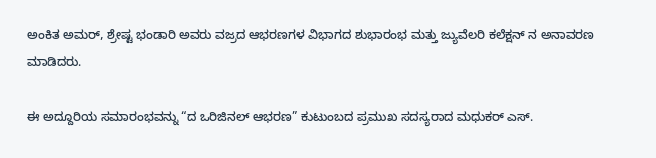ಅಂಕಿತ ಅಮರ್, ಶ್ರೇಷ್ಟ ಭಂಡಾರಿ ಅವರು ವಜ್ರದ ಆಭರಣಗಳ ವಿಭಾಗದ ಶುಭಾರಂಭ ಮತ್ತು ಜ್ಯುವೆಲರಿ ಕಲೆಕ್ಷನ್ ನ ಅನಾವರಣ ಮಾಡಿದರು.

ಈ ಅದ್ದೂರಿಯ ಸಮಾರಂಭವನ್ನು “ದ ಒರಿಜಿನಲ್ ಆಭರಣ” ಕುಟುಂಬದ ಪ್ರಮುಖ ಸದಸ್ಯರಾದ ಮಧುಕರ್ ಎಸ್.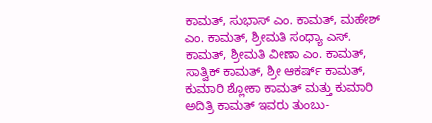ಕಾಮತ್, ಸುಭಾಸ್ ಎಂ. ಕಾಮತ್, ಮಹೇಶ್ ಎಂ. ಕಾಮತ್, ಶ್ರೀಮತಿ ಸಂಧ್ಯಾ ಎಸ್. ಕಾಮತ್, ಶ್ರೀಮತಿ ವೀಣಾ ಎಂ. ಕಾಮತ್, ಸಾತ್ವಿಕ್ ಕಾಮತ್, ಶ್ರೀ ಆಕರ್ಷ್ ಕಾಮತ್, ಕುಮಾರಿ ಶ್ಲೋಕಾ ಕಾಮತ್ ಮತ್ತು ಕುಮಾರಿ ಅದಿತ್ರಿ ಕಾಮತ್ ಇವರು ತುಂಬು-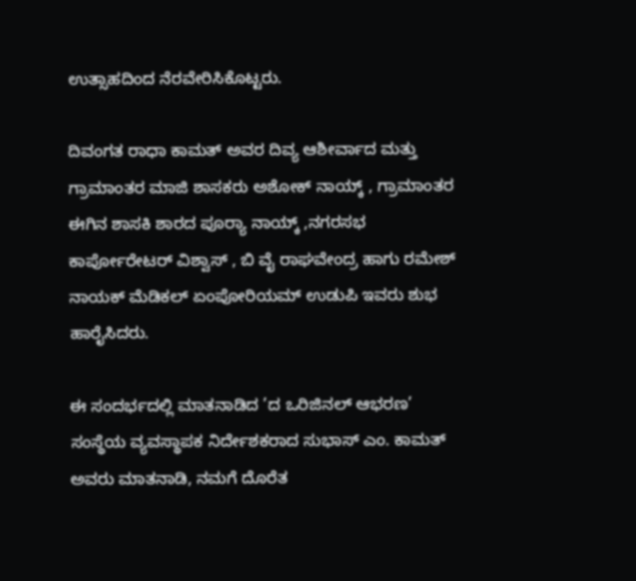ಉತ್ಸಾಹದಿಂದ ನೆರವೇರಿಸಿಕೊಟ್ಟರು.

ದಿವಂಗತ ರಾಧಾ ಕಾಮತ್ ಅವರ ದಿವ್ಯ ಆಶೀರ್ವಾದ ಮತ್ತು ಗ್ರಾಮಾಂತರ ಮಾಜಿ ಶಾಸಕರು ಅಶೋಕ್ ನಾಯ್ಕ್ , ಗ್ರಾಮಾಂತರ ಈಗಿನ ಶಾಸಕಿ ಶಾರದ ಪೂರ್‍ಯಾ ನಾಯ್ಕ್ ,ನಗರಸಭ ಕಾರ್ಪೋರೇಟರ್ ವಿಶ್ವಾಸ್ , ಬಿ ವೈ ರಾಘವೇಂದ್ರ ಹಾಗು ರಮೇಶ್ ನಾಯಕ್ ಮೆಡಿಕಲ್ ಏಂಪೋರಿಯಮ್ ಉಡುಪಿ ಇವರು ಶುಭ ಹಾರೈಸಿದರು.

ಈ ಸಂದರ್ಭದಲ್ಲಿ ಮಾತನಾಡಿದ ’ದ ಒರಿಜಿನಲ್ ಆಭರಣ’ ಸಂಸ್ಥೆಯ ವ್ಯವಸ್ಥಾಪಕ ನಿರ್ದೇಶಕರಾದ ಸುಭಾಸ್ ಎಂ. ಕಾಮತ್ ಅವರು ಮಾತನಾಡಿ, ನಮಗೆ ದೊರೆತ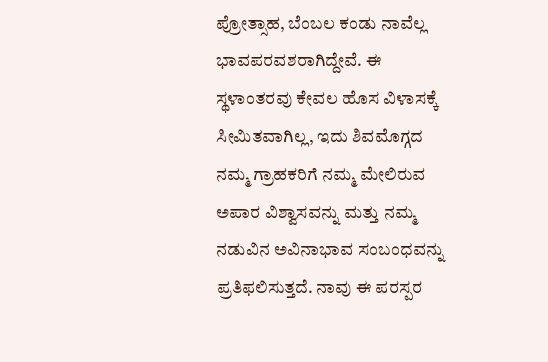ಪ್ರೋತ್ಸಾಹ, ಬೆಂಬಲ ಕಂಡು ನಾವೆಲ್ಲ ಭಾವಪರವಶರಾಗಿದ್ದೇವೆ. ಈ ಸ್ಥಳಾಂತರವು ಕೇವಲ ಹೊಸ ವಿಳಾಸಕ್ಕೆ ಸೀಮಿತವಾಗಿಲ್ಲ, ಇದು ಶಿವಮೊಗ್ಗದ ನಮ್ಮ ಗ್ರಾಹಕರಿಗೆ ನಮ್ಮ ಮೇಲಿರುವ ಅಪಾರ ವಿಶ್ವಾಸವನ್ನು ಮತ್ತು ನಮ್ಮ ನಡುವಿನ ಅವಿನಾಭಾವ ಸಂಬಂಧವನ್ನು ಪ್ರತಿಫಲಿಸುತ್ತದೆ. ನಾವು ಈ ಪರಸ್ಪರ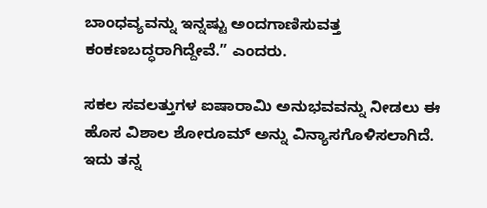ಬಾಂಧವ್ಯವನ್ನು ಇನ್ನಷ್ಟು ಅಂದಗಾಣಿಸುವತ್ತ ಕಂಕಣಬದ್ಧರಾಗಿದ್ದೇವೆ.” ಎಂದರು.

ಸಕಲ ಸವಲತ್ತುಗಳ ಐಷಾರಾಮಿ ಅನುಭವವನ್ನು ನೀಡಲು ಈ ಹೊಸ ವಿಶಾಲ ಶೋರೂಮ್ ಅನ್ನು ವಿನ್ಯಾಸಗೊಳಿಸಲಾಗಿದೆ. ಇದು ತನ್ನ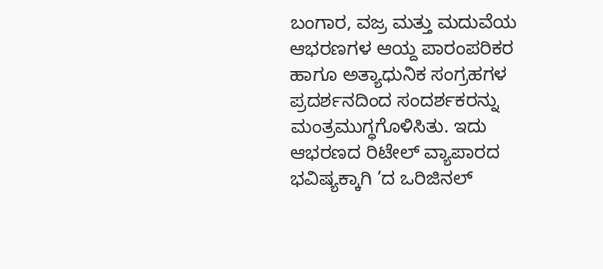ಬಂಗಾರ, ವಜ್ರ ಮತ್ತು ಮದುವೆಯ ಆಭರಣಗಳ ಆಯ್ದ ಪಾರಂಪರಿಕರ ಹಾಗೂ ಅತ್ಯಾಧುನಿಕ ಸಂಗ್ರಹಗಳ ಪ್ರದರ್ಶನದಿಂದ ಸಂದರ್ಶಕರನ್ನು ಮಂತ್ರಮುಗ್ಧಗೊಳಿಸಿತು. ಇದು ಆಭರಣದ ರಿಟೇಲ್ ವ್ಯಾಪಾರದ ಭವಿಷ್ಯಕ್ಕಾಗಿ ’ದ ಒರಿಜಿನಲ್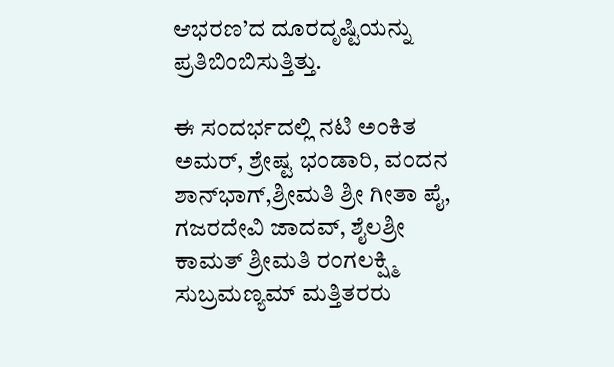ಆಭರಣ’ದ ದೂರದೃಷ್ಟಿಯನ್ನು ಪ್ರತಿಬಿಂಬಿಸುತ್ತಿತ್ತು.

ಈ ಸಂದರ್ಭದಲ್ಲಿ ನಟಿ ಅಂಕಿತ ಅಮರ್, ಶ್ರೇಷ್ಟ ಭಂಡಾರಿ, ವಂದನ ಶಾನ್‌ಭಾಗ್,ಶ್ರೀಮತಿ ಶ್ರೀ ಗೀತಾ ಪೈ, ಗಜರದೇವಿ ಜಾದವ್, ಶೈಲಶ್ರೀ ಕಾಮತ್ ಶ್ರೀಮತಿ ರಂಗಲಕ್ಷ್ಮಿ ಸುಬ್ರಮಣ್ಯಮ್ ಮತ್ತಿತರರು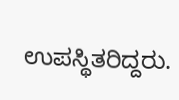ಉಪಸ್ಥಿತರಿದ್ದರು.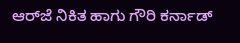ಆರ್‌ಜೆ ನಿಕಿತ ಹಾಗು ಗೌರಿ ಕರ್ನಾಡ್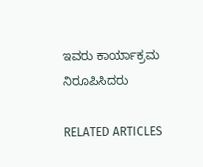ಇವರು ಕಾರ್ಯಾಕ್ರಮ ನಿರೂಪಿಸಿದರು

RELATED ARTICLES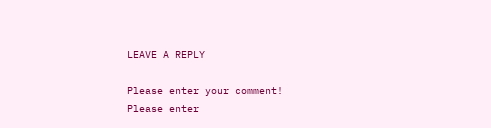LEAVE A REPLY

Please enter your comment!
Please enter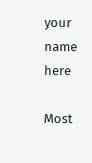your name here

Most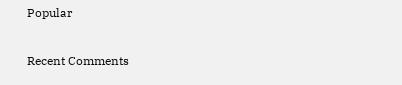Popular

Recent Comments